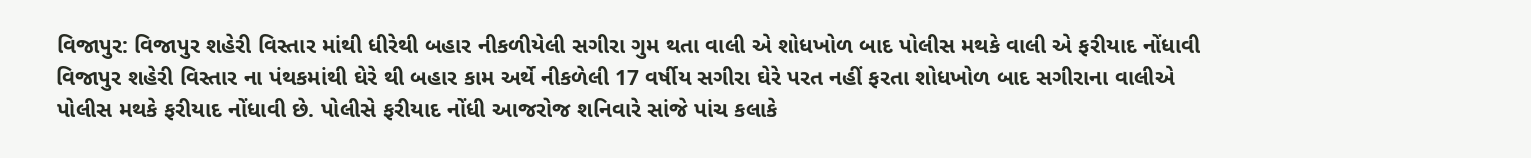વિજાપુર: વિજાપુર શહેરી વિસ્તાર માંથી ધીરેથી બહાર નીકળીયેલી સગીરા ગુમ થતા વાલી એ શોધખોળ બાદ પોલીસ મથકે વાલી એ ફરીયાદ નોંધાવી
વિજાપુર શહેરી વિસ્તાર ના પંથકમાંથી ઘેરે થી બહાર કામ અર્થે નીકળેલી 17 વર્ષીય સગીરા ઘેરે પરત નહીં ફરતા શોધખોળ બાદ સગીરાના વાલીએ પોલીસ મથકે ફરીયાદ નોંધાવી છે. પોલીસે ફરીયાદ નોંધી આજરોજ શનિવારે સાંજે પાંચ કલાકે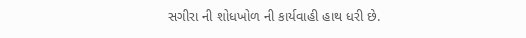સગીરા ની શોધખોળ ની કાર્યવાહી હાથ ધરી છે.